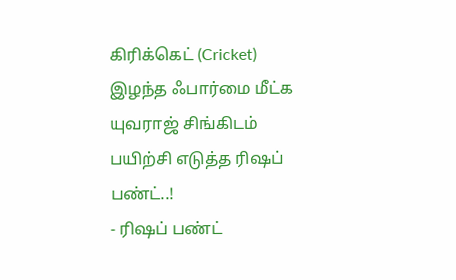கிரிக்கெட் (Cricket)
இழந்த ஃபார்மை மீட்க யுவராஜ் சிங்கிடம் பயிற்சி எடுத்த ரிஷப் பண்ட்..!
- ரிஷப் பண்ட்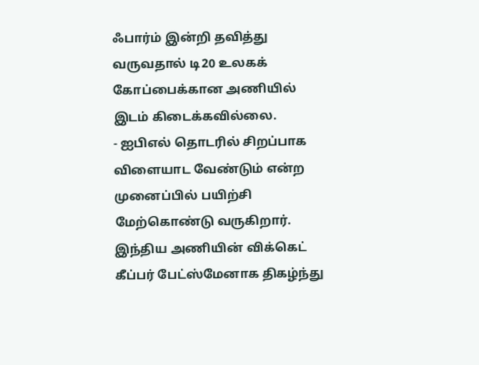ஃபார்ம் இன்றி தவித்து வருவதால் டி20 உலகக் கோப்பைக்கான அணியில் இடம் கிடைக்கவில்லை.
- ஐபிஎல் தொடரில் சிறப்பாக விளையாட வேண்டும் என்ற முனைப்பில் பயிற்சி மேற்கொண்டு வருகிறார்.
இந்திய அணியின் விக்கெட் கீப்பர் பேட்ஸ்மேனாக திகழ்ந்து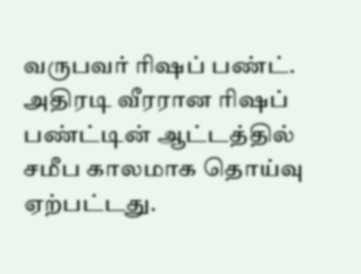வருபவர் ரிஷப் பண்ட். அதிரடி வீரரான ரிஷப் பண்ட்டின் ஆட்டத்தில் சமீப காலமாக தொய்வு ஏற்பட்டது.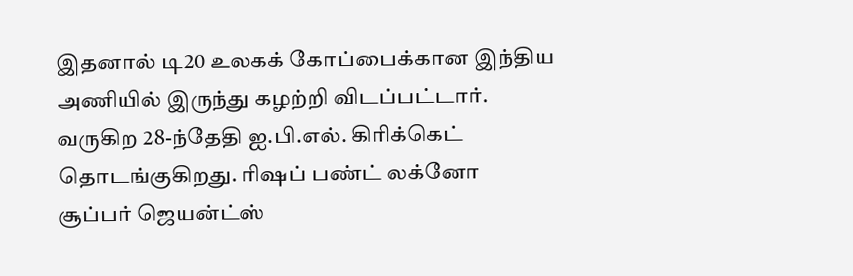இதனால் டி20 உலகக் கோப்பைக்கான இந்திய அணியில் இருந்து கழற்றி விடப்பட்டார்.
வருகிற 28-ந்தேதி ஐ.பி.எல். கிரிக்கெட் தொடங்குகிறது. ரிஷப் பண்ட் லக்னோ சூப்பர் ஜெயன்ட்ஸ்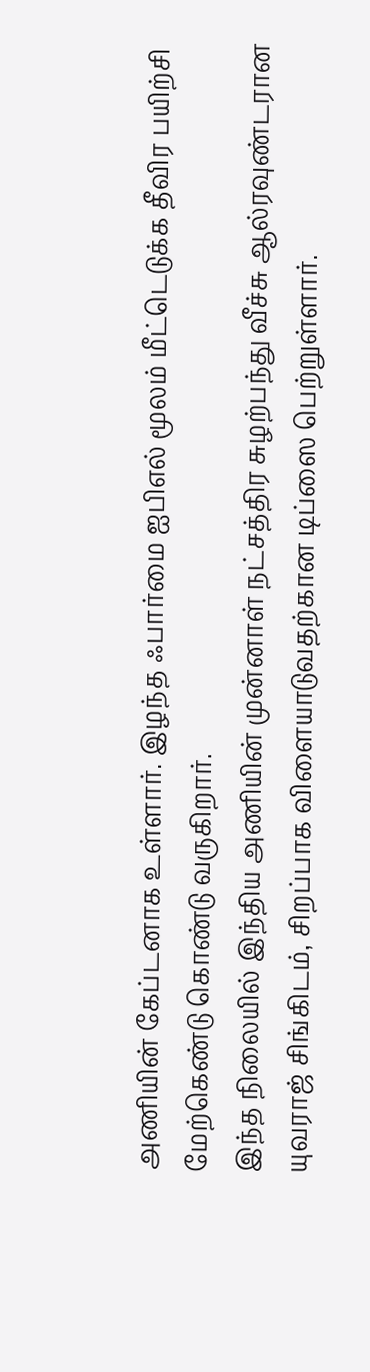அணியின் கேப்டனாக உள்ளார். இழந்த ஃபார்மை ஐபிஎல் மூலம் மீட்டெடுக்க தீவிர பயிற்சி மேற்கெண்டு கொண்டு வருகிறார்.
இந்த நிலையில் இந்திய அணியின் முன்னாள் நட்சத்திர சுழற்பந்து வீச்சு ஆல்ரவுண்டரான யுவராஜ் சிங்கிடம், சிறப்பாக விளையாடுவதற்கான டிப்ஸை பெற்றுள்ளார்.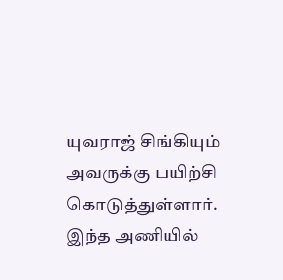யுவராஜ் சிங்கியும் அவருக்கு பயிற்சி கொடுத்துள்ளார்.
இந்த அணியில்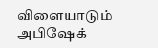விளையாடும் அபிஷேக்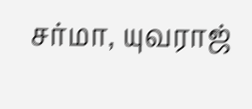சர்மா, யுவராஜ்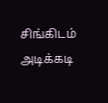சிங்கிடம் அடிக்கடி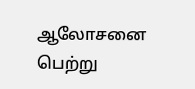ஆலோசனை பெற்று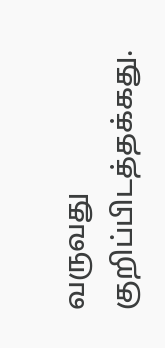வருவது குறிப்பிடத்தக்கது.